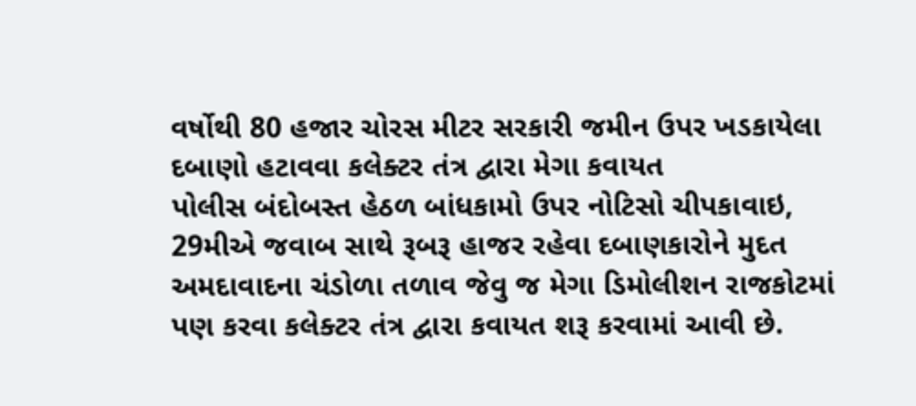વર્ષોથી 80 હજાર ચોરસ મીટર સરકારી જમીન ઉપર ખડકાયેલા દબાણો હટાવવા કલેક્ટર તંત્ર દ્વારા મેગા કવાયત
પોલીસ બંદોબસ્ત હેઠળ બાંધકામો ઉપર નોટિસો ચીપકાવાઇ, 29મીએ જવાબ સાથે રૂબરૂ હાજર રહેવા દબાણકારોને મુદત
અમદાવાદના ચંડોળા તળાવ જેવુ જ મેગા ડિમોલીશન રાજકોટમાં પણ કરવા કલેક્ટર તંત્ર દ્વારા કવાયત શરૂ કરવામાં આવી છે.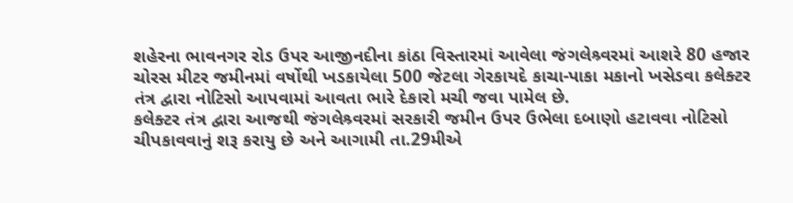શહેરના ભાવનગર રોડ ઉપર આજીનદીના કાંઠા વિસ્તારમાં આવેલા જંગલેશ્ર્વરમાં આશરે 80 હજાર ચોરસ મીટર જમીનમાં વર્ષોથી ખડકાયેલા 500 જેટલા ગેરકાયદે કાચા-પાકા મકાનો ખસેડવા કલેક્ટર તંત્ર દ્વારા નોટિસો આપવામાં આવતા ભારે દેકારો મચી જવા પામેલ છે.
કલેક્ટર તંત્ર દ્વારા આજથી જંગલેશ્ર્વરમાં સરકારી જમીન ઉપર ઉભેલા દબાણો હટાવવા નોટિસો ચીપકાવવાનું શરૂ કરાયુ છે અને આગામી તા.29મીએ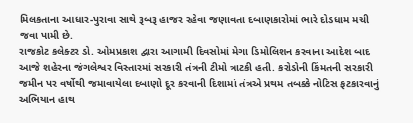મિલકતાના આધાર-પુરાવા સાથે રૂબરૂ હાજર રહેવા જણાવતા દબાણકારોમાં ભારે દોડધામ મચી જવા પામી છે.
રાજકોટ કલેક્ટર ડો. ઓમપ્રકાશ દ્વારા આગામી દિવસોમાં મેગા ડિમોલિશન કરવાના આદેશ બાદ આજે શહેરના જંગલેશ્વર વિસ્તારમાં સરકારી તંત્રની ટીમો ત્રાટકી હતી. કરોડોની કિંમતની સરકારી જમીન પર વર્ષોથી જમાવાયેલા દબાણો દૂર કરવાની દિશામાં તંત્રએ પ્રથમ તબક્કે નોટિસ ફટકારવાનું અભિયાન હાથ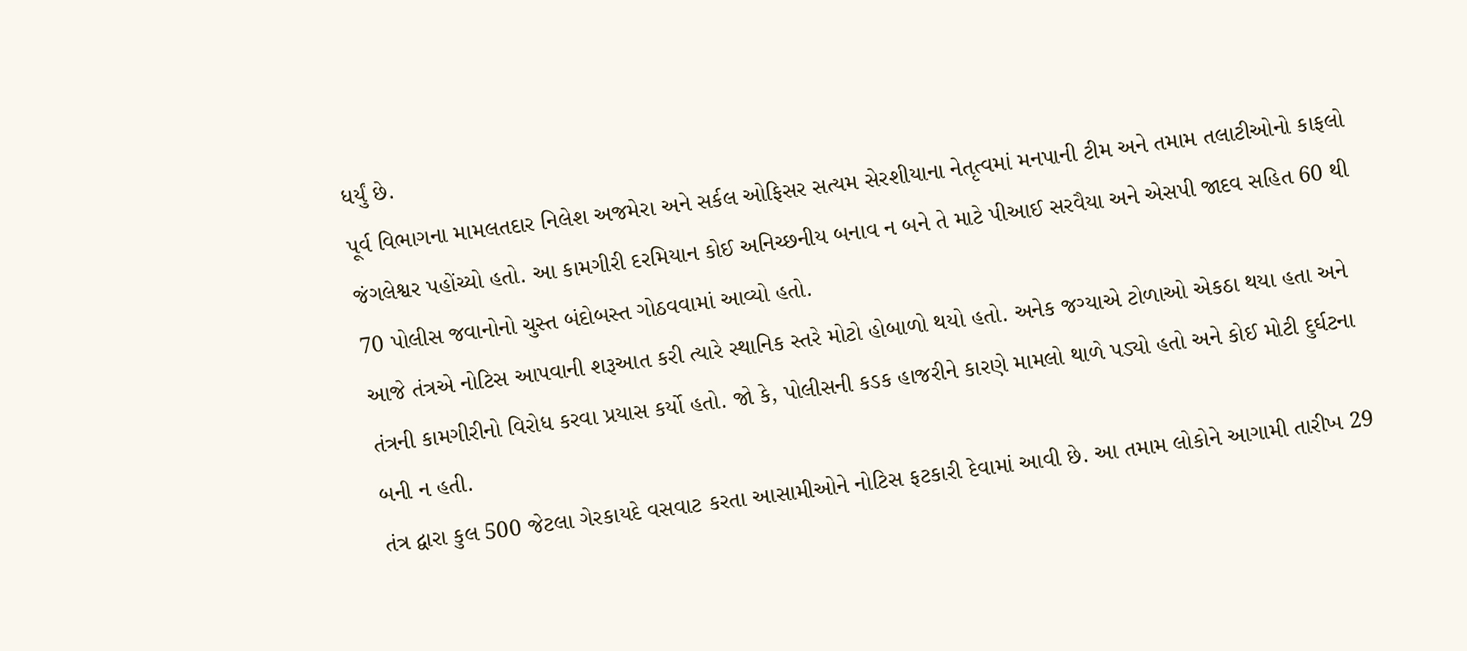ધર્યું છે.
પૂર્વ વિભાગના મામલતદાર નિલેશ અજમેરા અને સર્કલ ઓફિસર સત્યમ સેરશીયાના નેતૃત્વમાં મનપાની ટીમ અને તમામ તલાટીઓનો કાફલો જંગલેશ્વર પહોંચ્યો હતો. આ કામગીરી દરમિયાન કોઈ અનિચ્છનીય બનાવ ન બને તે માટે પીઆઈ સરવૈયા અને એસપી જાદવ સહિત 60 થી 70 પોલીસ જવાનોનો ચુસ્ત બંદોબસ્ત ગોઠવવામાં આવ્યો હતો.
આજે તંત્રએ નોટિસ આપવાની શરૂઆત કરી ત્યારે સ્થાનિક સ્તરે મોટો હોબાળો થયો હતો. અનેક જગ્યાએ ટોળાઓ એકઠા થયા હતા અને તંત્રની કામગીરીનો વિરોધ કરવા પ્રયાસ કર્યો હતો. જો કે, પોલીસની કડક હાજરીને કારણે મામલો થાળે પડ્યો હતો અને કોઈ મોટી દુર્ઘટના બની ન હતી.
તંત્ર દ્વારા કુલ 500 જેટલા ગેરકાયદે વસવાટ કરતા આસામીઓને નોટિસ ફટકારી દેવામાં આવી છે. આ તમામ લોકોને આગામી તારીખ 29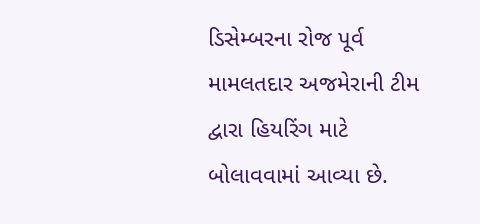ડિસેમ્બરના રોજ પૂર્વ મામલતદાર અજમેરાની ટીમ દ્વારા હિયરિંગ માટે બોલાવવામાં આવ્યા છે.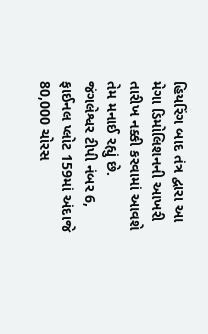હિયરિંગ બાદ તંત્ર દ્વારા આ મેગા ડિમોલિશનની આખરી તારીખ નક્કી કરવામાં આવશે તેમ મનાઈ રહ્યું છે.
જંગલેશ્વર ટીપી નંબર 6, ફાઈનલ પ્લોટ 159માં અંદાજે 80,000 ચોરસ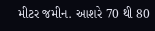મીટર જમીન. આશરે 70 થી 80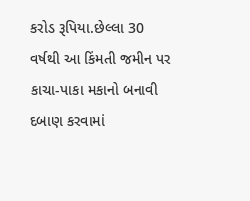કરોડ રૂપિયા.છેલ્લા 30 વર્ષથી આ કિંમતી જમીન પર કાચા-પાકા મકાનો બનાવી દબાણ કરવામાં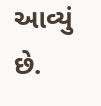આવ્યું છે.